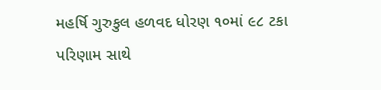મહર્ષિ ગુરુકુલ હળવદ ધોરણ ૧૦માં ૯૮ ટકા પરિણામ સાથે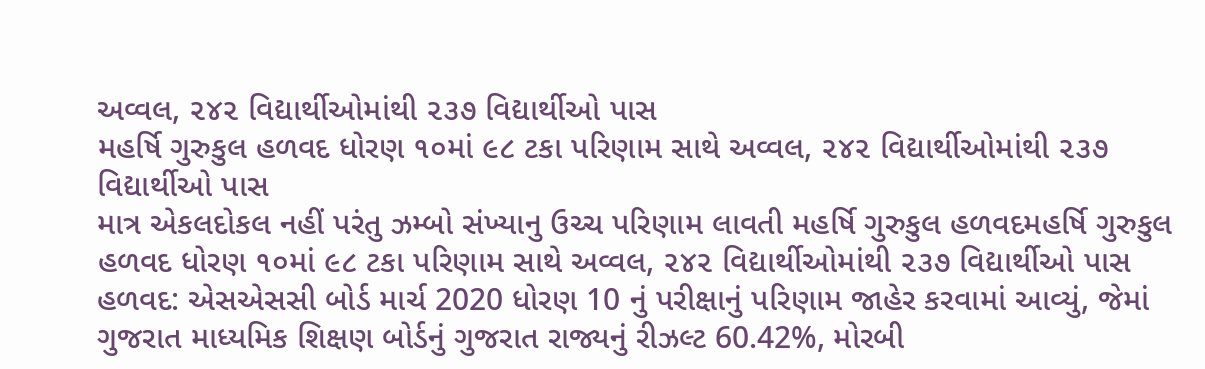અવ્વલ, ૨૪૨ વિદ્યાર્થીઓમાંથી ૨૩૭ વિદ્યાર્થીઓ પાસ
મહર્ષિ ગુરુકુલ હળવદ ધોરણ ૧૦માં ૯૮ ટકા પરિણામ સાથે અવ્વલ, ૨૪૨ વિદ્યાર્થીઓમાંથી ૨૩૭ વિદ્યાર્થીઓ પાસ
માત્ર એકલદોકલ નહીં પરંતુ ઝમ્બો સંખ્યાનુ ઉચ્ચ પરિણામ લાવતી મહર્ષિ ગુરુકુલ હળવદમહર્ષિ ગુરુકુલ હળવદ ધોરણ ૧૦માં ૯૮ ટકા પરિણામ સાથે અવ્વલ, ૨૪૨ વિદ્યાર્થીઓમાંથી ૨૩૭ વિદ્યાર્થીઓ પાસ
હળવદ: એસએસસી બોર્ડ માર્ચ 2020 ધોરણ 10 નું પરીક્ષાનું પરિણામ જાહેર કરવામાં આવ્યું, જેમાં ગુજરાત માધ્યમિક શિક્ષણ બોર્ડનું ગુજરાત રાજ્યનું રીઝલ્ટ 60.42%, મોરબી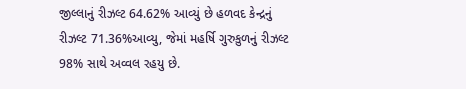જીલ્લાનું રીઝલ્ટ 64.62% આવ્યું છે હળવદ કેન્દ્રનું રીઝલ્ટ 71.36%આવ્યુ, જેમાં મહર્ષિ ગુરુકુળનું રીઝલ્ટ 98% સાથે અવ્વલ રહયુ છે.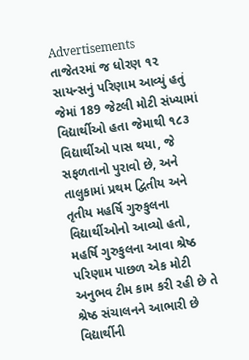Advertisements
તાજેતરમાં જ ધોરણ ૧૨ સાયન્સનું પરિણામ આવ્યું હતું જેમાં 189 જેટલી મોટી સંખ્યામાં વિદ્યાર્થીઓ હતા જેમાથી ૧૮૩ વિદ્યાર્થીઓ પાસ થયા, જે સફળતાનો પુરાવો છે, અને તાલુકામાં પ્રથમ દ્વિતીય અને તૃતીય મહર્ષિ ગુરુકુલના વિદ્યાર્થીઓનો આવ્યો હતો, મહર્ષિ ગુરુકુલના આવા શ્રેષ્ઠ પરિણામ પાછળ એક મોટી અનુભવ ટીમ કામ કરી રહી છે તે શ્રેષ્ઠ સંચાલનને આભારી છે વિદ્યાર્થીની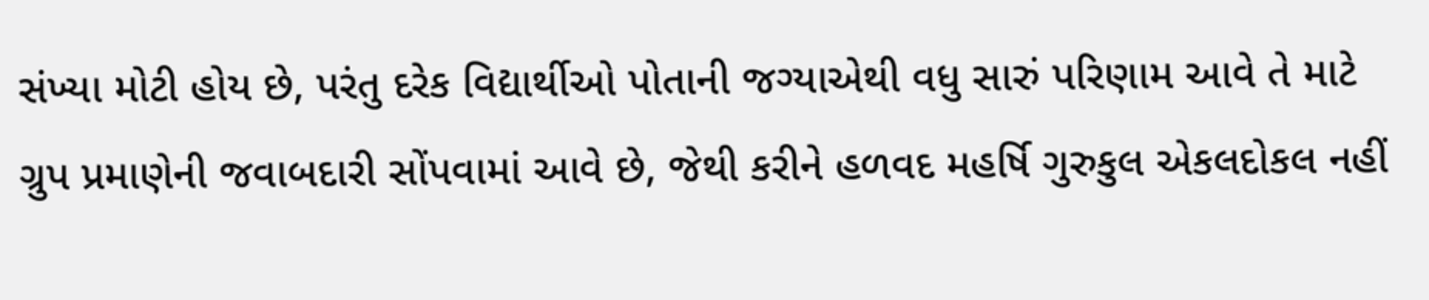સંખ્યા મોટી હોય છે, પરંતુ દરેક વિદ્યાર્થીઓ પોતાની જગ્યાએથી વધુ સારું પરિણામ આવે તે માટે ગ્રુપ પ્રમાણેની જવાબદારી સોંપવામાં આવે છે, જેથી કરીને હળવદ મહર્ષિ ગુરુકુલ એકલદોકલ નહીં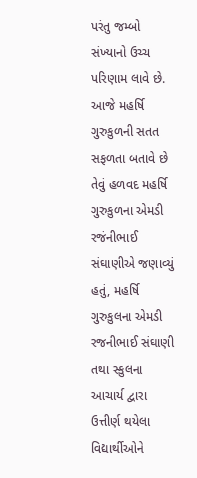પરંતુ જમ્બો સંખ્યાનો ઉચ્ચ પરિણામ લાવે છે. આજે મહર્ષિ ગુરુકુળની સતત સફળતા બતાવે છે તેવું હળવદ મહર્ષિ ગુરુકુળના એમડી રજંનીભાઈ સંઘાણીએ જણાવ્યું હતું, મહર્ષિ ગુરુકુલના એમડી રજનીભાઈ સંઘાણી તથા સ્કુલના આચાર્ય દ્વારા ઉત્તીર્ણ થયેલા વિદ્યાર્થીઓને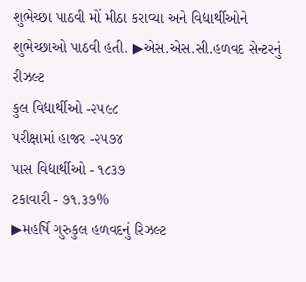શુભેચ્છા પાઠવી મોં મીઠા કરાવ્યા અને વિદ્યાર્થીઓને શુભેચ્છાઓ પાઠવી હતી. ▶એસ.એસ.સી.હળવદ સેન્ટરનું રીઝલ્ટ
કુલ વિદ્યાર્થીઓ -૨૫૯૮
પરીક્ષામાં હાજર -૨૫૭૪
પાસ વિદ્યાર્થીઓ - ૧૮૩૭
ટકાવારી - ૭૧.૩૭%
▶મહર્ષિ ગુરુકુલ હળવદનું રિઝલ્ટ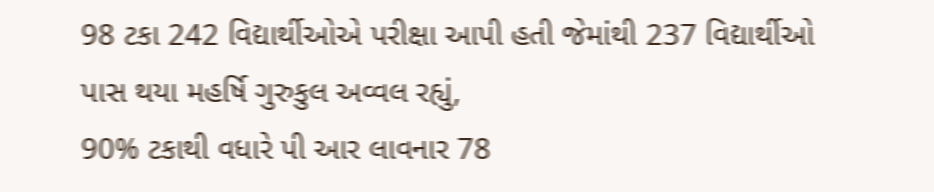98 ટકા 242 વિદ્યાર્થીઓએ પરીક્ષા આપી હતી જેમાંથી 237 વિદ્યાર્થીઓ પાસ થયા મહર્ષિ ગુરુકુલ અવ્વલ રહ્યું,
90% ટકાથી વધારે પી આર લાવનાર 78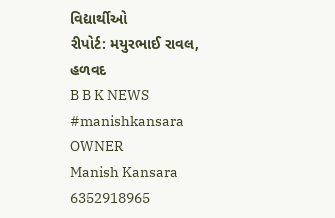વિદ્યાર્થીઓ
રીપોર્ટ: મયુરભાઈ રાવલ, હળવદ
B B K NEWS
#manishkansara
OWNER
Manish Kansara
6352918965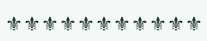⚜⚜⚜⚜⚜⚜⚜⚜⚜⚜⚜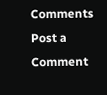Comments
Post a Comment